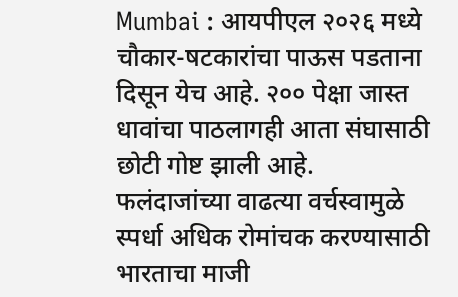Mumbai : आयपीएल २०२६ मध्ये चौकार-षटकारांचा पाऊस पडताना दिसून येच आहे. २०० पेक्षा जास्त धावांचा पाठलागही आता संघासाठी छोटी गोष्ट झाली आहे. फलंदाजांच्या वाढत्या वर्चस्वामुळे स्पर्धा अधिक रोमांचक करण्यासाठी भारताचा माजी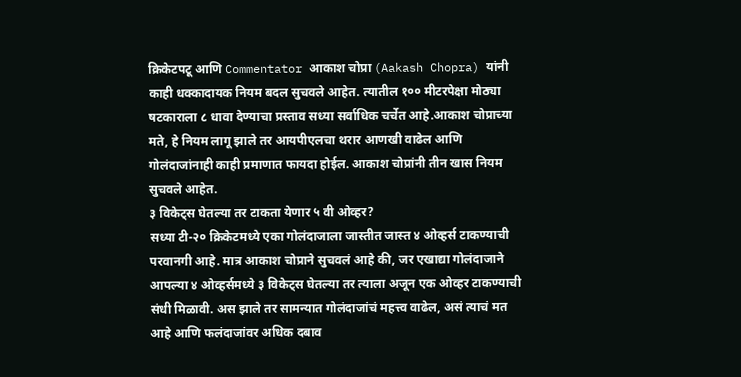क्रिकेटपटू आणि Commentator आकाश चोप्रा (Aakash Chopra) यांनी काही धक्कादायक नियम बदल सुचवले आहेत. त्यातील १०० मीटरपेक्षा मोठ्या षटकाराला ८ धावा देण्याचा प्रस्ताव सध्या सर्वाधिक चर्चेत आहे.आकाश चोप्राच्या मते, हे नियम लागू झाले तर आयपीएलचा थरार आणखी वाढेल आणि गोलंदाजांनाही काही प्रमाणात फायदा होईल. आकाश चोप्रांनी तीन खास नियम सुचवले आहेत.
३ विकेट्स घेतल्या तर टाकता येणार ५ वी ओव्हर?
सध्या टी-२० क्रिकेटमध्ये एका गोलंदाजाला जास्तीत जास्त ४ ओव्हर्स टाकण्याची परवानगी आहे. मात्र आकाश चोप्राने सुचवलं आहे की, जर एखाद्या गोलंदाजाने आपल्या ४ ओव्हर्समध्ये ३ विकेट्स घेतल्या तर त्याला अजून एक ओव्हर टाकण्याची संधी मिळावी. अस झाले तर सामन्यात गोलंदाजांचं महत्त्व वाढेल, असं त्याचं मत आहे आणि फलंदाजांवर अधिक दबाव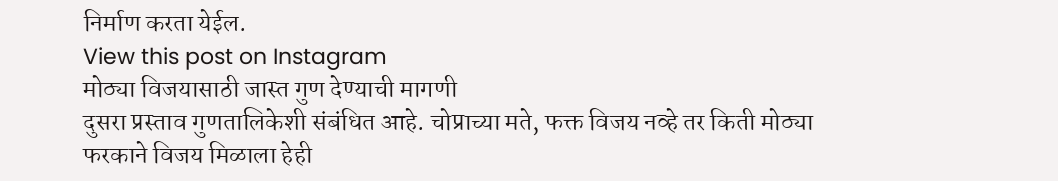निर्माण करता येईल.
View this post on Instagram
मोठ्या विजयासाठी जास्त गुण देण्याची मागणी
दुसरा प्रस्ताव गुणतालिकेशी संबंधित आहे. चोप्राच्या मते, फक्त विजय नव्हे तर किती मोठ्या फरकाने विजय मिळाला हेही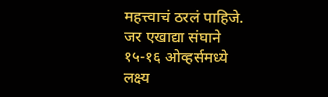महत्त्वाचं ठरलं पाहिजे. जर एखाद्या संघाने १५-१६ ओव्हर्समध्ये लक्ष्य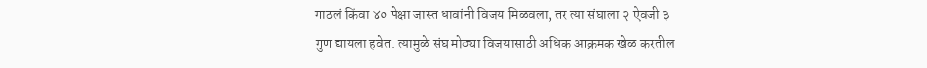गाठलं किंवा ४० पेक्षा जास्त धावांनी विजय मिळवला, तर त्या संघाला २ ऐवजी ३ गुण द्यायला हवेत. त्यामुळे संघ मोठ्या विजयासाठी अधिक आक्रमक खेळ करतील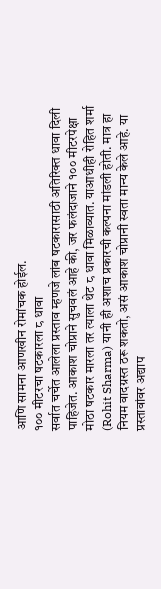आणि सामना आणखीन रोमांचक होईल.
१०० मीटरचा षटकारला ८ धावा
सर्वात चर्चेत आलेला प्रस्ताव म्हणजे लांब षटकारासाठी अतिरिक्त धावा दिली पाहिजेत. आकाश चोप्राने सुचवलं आहे की, जर फलंदाजाने १०० मीटरपेक्षा मोठा षटकार मारला तर त्याला थेट ८ धावा मिळाव्यात. याआधीही रोहित शर्मा (Rohit Sharma) यानी ही अशाच प्रकारची कल्पना मांडली होती. मात्र हा नियम वादग्रस्त ठरू शकतो, असं आकाश चोप्रानी स्वता मान्य केले आहे. या प्रस्तावांवर अद्याप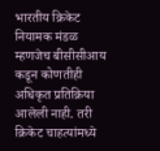भारतीय क्रिकेट नियामक मंडळ म्हणजेच बीसीसीआय कडून कोणतीही अधिकृत प्रतिक्रिया आलेली नाही. तरी क्रिकेट चाहत्यांमध्ये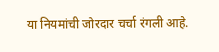या नियमांची जोरदार चर्चा रंगली आहे.